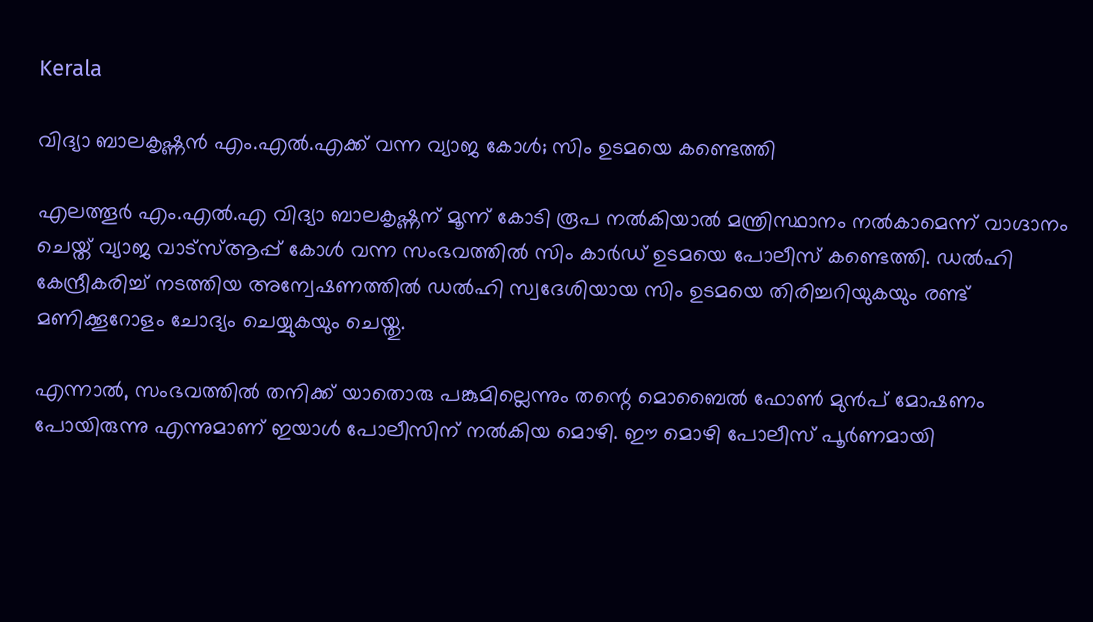Kerala

വിദ്യാ ബാലകൃഷ്ണൻ എം.എൽ.എക്ക് വന്ന വ്യാജ കോൾ; സിം ഉടമയെ കണ്ടെത്തി

എലത്തൂർ എം.എൽ.എ വിദ്യാ ബാലകൃഷ്ണന് മൂന്ന് കോടി രൂപ നൽകിയാൽ മന്ത്രിസ്ഥാനം നൽകാമെന്ന് വാഗ്ദാനം ചെയ്ത് വ്യാജ വാട്‌സ്ആപ്പ് കോൾ വന്ന സംഭവത്തിൽ സിം കാർഡ് ഉടമയെ പോലീസ് കണ്ടെത്തി. ഡൽഹി കേന്ദ്രീകരിച്ച് നടത്തിയ അന്വേഷണത്തിൽ ഡൽഹി സ്വദേശിയായ സിം ഉടമയെ തിരിച്ചറിയുകയും രണ്ട് മണിക്കൂറോളം ചോദ്യം ചെയ്യുകയും ചെയ്തു.

എന്നാൽ, സംഭവത്തിൽ തനിക്ക് യാതൊരു പങ്കുമില്ലെന്നും തന്റെ മൊബൈൽ ഫോൺ മുൻപ് മോഷണം പോയിരുന്നു എന്നുമാണ് ഇയാൾ പോലീസിന് നൽകിയ മൊഴി. ഈ മൊഴി പോലീസ് പൂർണമായി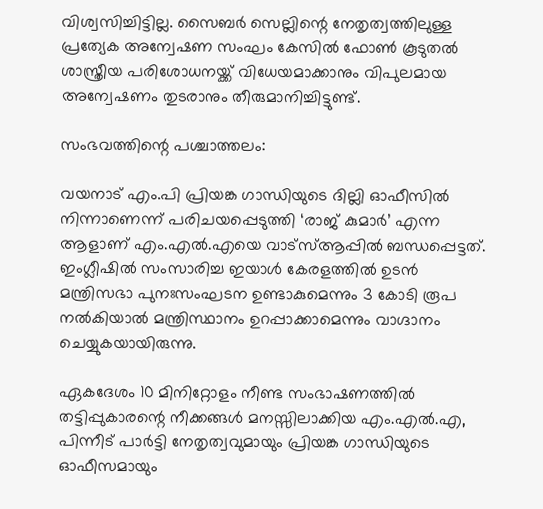വിശ്വസിച്ചിട്ടില്ല. സൈബർ സെല്ലിന്റെ നേതൃത്വത്തിലുള്ള പ്രത്യേക അന്വേഷണ സംഘം കേസിൽ ഫോൺ കൂടുതൽ ശാസ്ത്രീയ പരിശോധനയ്ക്ക് വിധേയമാക്കാനും വിപുലമായ അന്വേഷണം തുടരാനും തീരുമാനിച്ചിട്ടുണ്ട്.

സംഭവത്തിന്റെ പശ്ചാത്തലം:

വയനാട് എം.പി പ്രിയങ്ക ഗാന്ധിയുടെ ദില്ലി ഓഫീസിൽ നിന്നാണെന്ന് പരിചയപ്പെടുത്തി ‘രാജ് കുമാർ’ എന്ന ആളാണ് എം.എൽ.എയെ വാട്‌സ്ആപ്പിൽ ബന്ധപ്പെട്ടത്. ഇംഗ്ലീഷിൽ സംസാരിച്ച ഇയാൾ കേരളത്തിൽ ഉടൻ മന്ത്രിസഭാ പുനഃസംഘടന ഉണ്ടാകുമെന്നും 3 കോടി രൂപ നൽകിയാൽ മന്ത്രിസ്ഥാനം ഉറപ്പാക്കാമെന്നും വാഗ്ദാനം ചെയ്യുകയായിരുന്നു.

ഏകദേശം 10 മിനിറ്റോളം നീണ്ട സംഭാഷണത്തിൽ തട്ടിപ്പുകാരന്റെ നീക്കങ്ങൾ മനസ്സിലാക്കിയ എം.എൽ.എ, പിന്നീട് പാർട്ടി നേതൃത്വവുമായും പ്രിയങ്ക ഗാന്ധിയുടെ ഓഫീസമായും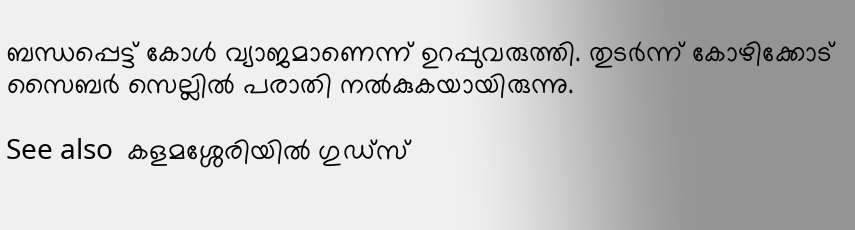ബന്ധപ്പെട്ട് കോൾ വ്യാജമാണെന്ന് ഉറപ്പുവരുത്തി. തുടർന്ന് കോഴിക്കോട് സൈബർ സെല്ലിൽ പരാതി നൽകുകയായിരുന്നു.

See also  കളമശ്ശേരിയില്‍ ഗുഡ്‌സ്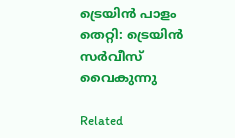ട്രെയിന്‍ പാളം തെറ്റി: ട്രെയിന്‍ സർവീസ് വൈകുന്നു

Related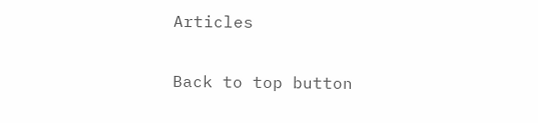Articles

Back to top button